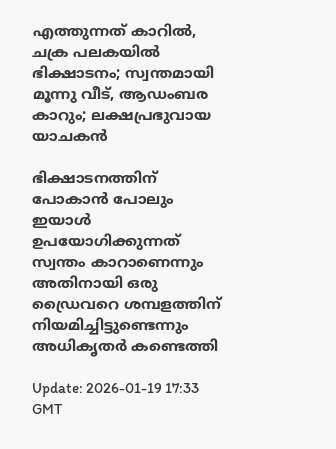എത്തുന്നത് കാറിൽ, ചക്ര പലകയിൽ ഭിക്ഷാടനം; സ്വന്തമായി മൂന്നു വീട്, ആഡംബര കാറും; ലക്ഷപ്രഭുവായ യാചകൻ

ഭിക്ഷാടനത്തിന് പോകാൻ പോലും ഇയാൾ ഉപയോഗിക്കുന്നത് സ്വന്തം കാറാണെന്നും അതിനായി ഒരു ഡ്രൈവറെ ശമ്പളത്തിന് നിയമിച്ചിട്ടുണ്ടെന്നും അധികൃതർ കണ്ടെത്തി

Update: 2026-01-19 17:33 GMT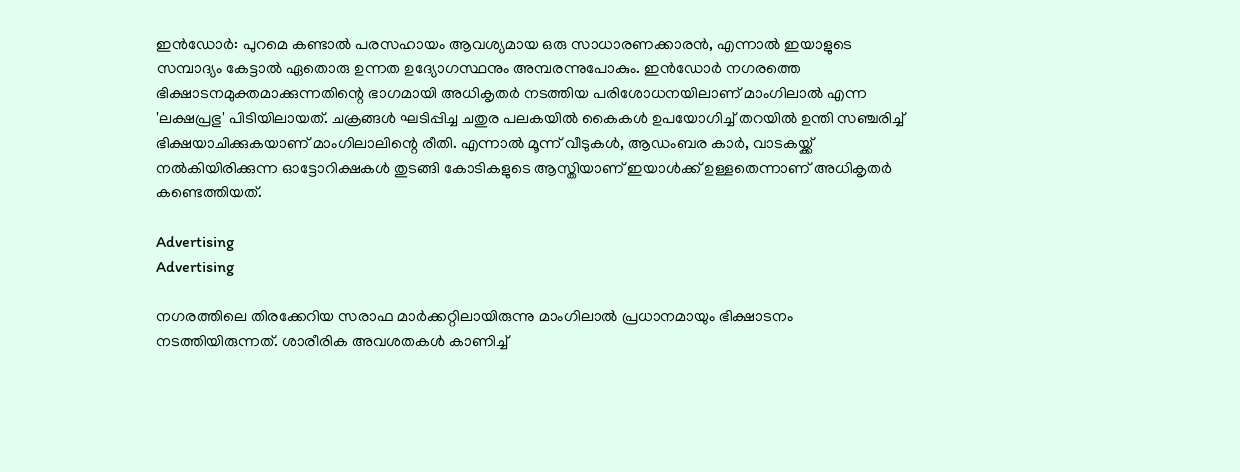ഇൻഡോർ: പുറമെ കണ്ടാൽ പരസഹായം ആവശ്യമായ ഒരു സാധാരണക്കാരൻ, എന്നാൽ ഇയാളുടെ സമ്പാദ്യം കേട്ടാൽ ഏതൊരു ഉന്നത ഉദ്യോഗസ്ഥനും അമ്പരന്നുപോകും. ഇൻഡോർ നഗരത്തെ ഭിക്ഷാടനമുക്തമാക്കുന്നതിന്റെ ഭാഗമായി അധികൃതർ നടത്തിയ പരിശോധനയിലാണ് മാംഗിലാൽ എന്ന 'ലക്ഷപ്രഭു' പിടിയിലായത്. ചക്രങ്ങൾ ഘടിപ്പിച്ച ചതുര പലകയിൽ കൈകൾ ഉപയോഗിച്ച് തറയിൽ ഉന്തി സഞ്ചരിച്ച് ഭിക്ഷയാചിക്കുകയാണ് മാംഗിലാലിന്റെ രീതി. എന്നാൽ മൂന്ന് വീടുകൾ, ആഡംബര കാർ, വാടകയ്ക്ക് നൽകിയിരിക്കുന്ന ഓട്ടോറിക്ഷകൾ തുടങ്ങി കോടികളുടെ ആസ്തിയാണ് ഇയാൾക്ക് ഉള്ളതെന്നാണ് അധികൃതർ കണ്ടെത്തിയത്.

Advertising
Advertising

നഗരത്തിലെ തിരക്കേറിയ സരാഫ മാർക്കറ്റിലായിരുന്നു മാംഗിലാൽ പ്രധാനമായും ഭിക്ഷാടനം നടത്തിയിരുന്നത്. ശാരീരിക അവശതകൾ കാണിച്ച്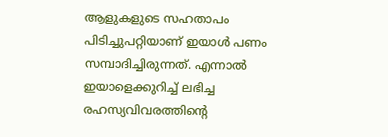ആളുകളുടെ സഹതാപം പിടിച്ചുപറ്റിയാണ് ഇയാൾ പണം സമ്പാദിച്ചിരുന്നത്. എന്നാൽ ഇയാളെക്കുറിച്ച് ലഭിച്ച രഹസ്യവിവരത്തിന്റെ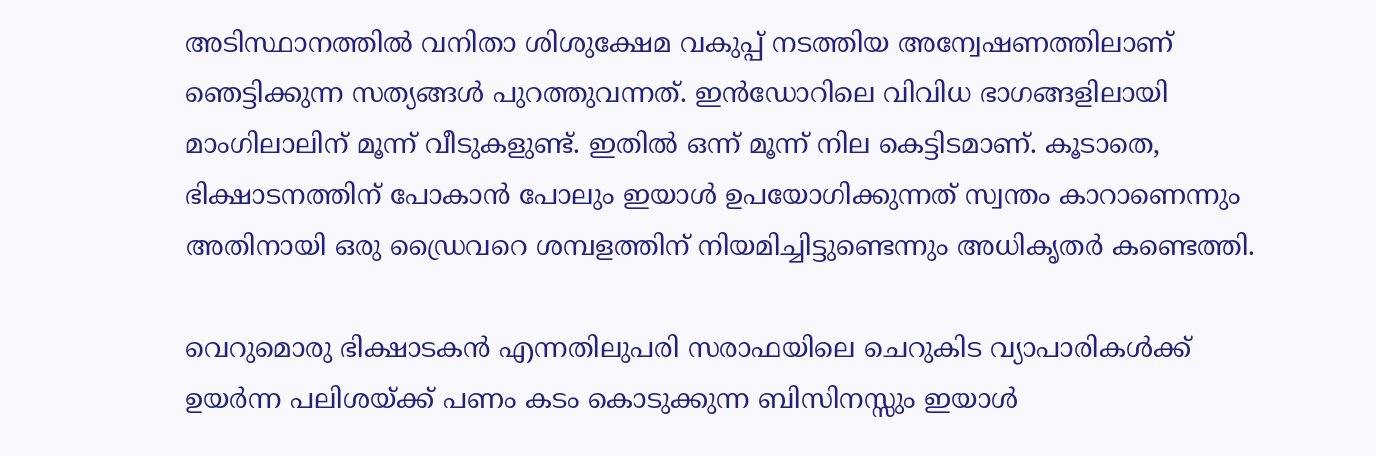അടിസ്ഥാനത്തിൽ വനിതാ ശിശുക്ഷേമ വകുപ്പ് നടത്തിയ അന്വേഷണത്തിലാണ് ഞെട്ടിക്കുന്ന സത്യങ്ങൾ പുറത്തുവന്നത്. ഇൻഡോറിലെ വിവിധ ഭാഗങ്ങളിലായി മാംഗിലാലിന് മൂന്ന് വീടുകളുണ്ട്. ഇതിൽ ഒന്ന് മൂന്ന് നില കെട്ടിടമാണ്. കൂടാതെ, ഭിക്ഷാടനത്തിന് പോകാൻ പോലും ഇയാൾ ഉപയോഗിക്കുന്നത് സ്വന്തം കാറാണെന്നും അതിനായി ഒരു ഡ്രൈവറെ ശമ്പളത്തിന് നിയമിച്ചിട്ടുണ്ടെന്നും അധികൃതർ കണ്ടെത്തി.

വെറുമൊരു ഭിക്ഷാടകൻ എന്നതിലുപരി സരാഫയിലെ ചെറുകിട വ്യാപാരികൾക്ക് ഉയർന്ന പലിശയ്ക്ക് പണം കടം കൊടുക്കുന്ന ബിസിനസ്സും ഇയാൾ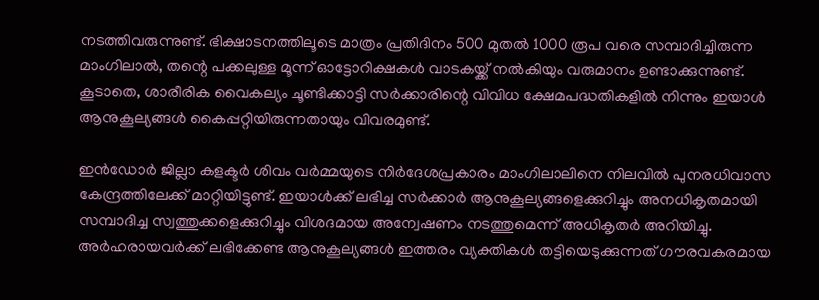നടത്തിവരുന്നുണ്ട്. ഭിക്ഷാടനത്തിലൂടെ മാത്രം പ്രതിദിനം 500 മുതൽ 1000 രൂപ വരെ സമ്പാദിച്ചിരുന്ന മാംഗിലാൽ, തന്റെ പക്കലുള്ള മൂന്ന് ഓട്ടോറിക്ഷകൾ വാടകയ്ക്ക് നൽകിയും വരുമാനം ഉണ്ടാക്കുന്നുണ്ട്. കൂടാതെ, ശാരീരിക വൈകല്യം ചൂണ്ടിക്കാട്ടി സർക്കാരിന്റെ വിവിധ ക്ഷേമപദ്ധതികളിൽ നിന്നും ഇയാൾ ആനുകൂല്യങ്ങൾ കൈപ്പറ്റിയിരുന്നതായും വിവരമുണ്ട്.

ഇൻഡോർ ജില്ലാ കളക്ടർ ശിവം വർമ്മയുടെ നിർദേശപ്രകാരം മാംഗിലാലിനെ നിലവിൽ പുനരധിവാസ കേന്ദ്രത്തിലേക്ക് മാറ്റിയിട്ടുണ്ട്. ഇയാൾക്ക് ലഭിച്ച സർക്കാർ ആനുകൂല്യങ്ങളെക്കുറിച്ചും അനധികൃതമായി സമ്പാദിച്ച സ്വത്തുക്കളെക്കുറിച്ചും വിശദമായ അന്വേഷണം നടത്തുമെന്ന് അധികൃതർ അറിയിച്ചു. അർഹരായവർക്ക് ലഭിക്കേണ്ട ആനുകൂല്യങ്ങൾ ഇത്തരം വ്യക്തികൾ തട്ടിയെടുക്കുന്നത് ഗൗരവകരമായ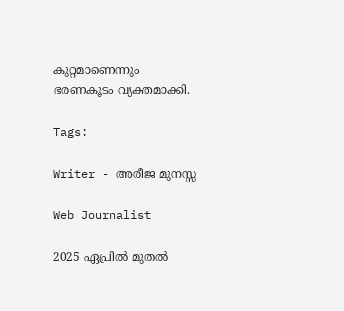കുറ്റമാണെന്നും ഭരണകൂടം വ്യക്തമാക്കി.

Tags:

Writer - അരീജ മുനസ്സ

Web Journalist

2025 ഏപ്രിൽ മുതൽ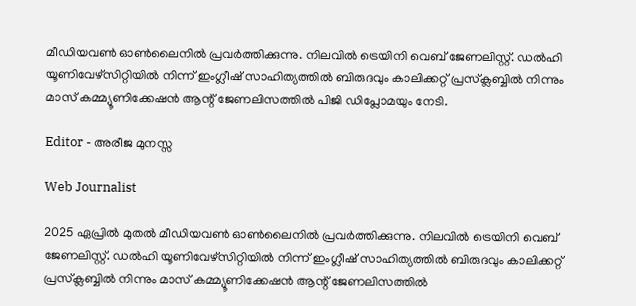മീഡിയവൺ ഓൺലൈനിൽ പ്രവർത്തിക്കുന്നു. നിലവിൽ ട്രെയിനി വെബ് ജേണലിസ്റ്റ്. ഡൽഹി യൂണിവേഴ്‌സിറ്റിയിൽ നിന്ന് ഇംഗ്ലീഷ് സാഹിത്യത്തിൽ ബിരുദവും കാലിക്കറ്റ് പ്രസ്‌ക്ലബ്ബിൽ നിന്നും മാസ് കമ്മ്യൂണിക്കേഷൻ ആന്റ് ജേണലിസത്തിൽ പിജി ഡിപ്ലോമയും നേടി.

Editor - അരീജ മുനസ്സ

Web Journalist

2025 ഏപ്രിൽ മുതൽ മീഡിയവൺ ഓൺലൈനിൽ പ്രവർത്തിക്കുന്നു. നിലവിൽ ട്രെയിനി വെബ് ജേണലിസ്റ്റ്. ഡൽഹി യൂണിവേഴ്‌സിറ്റിയിൽ നിന്ന് ഇംഗ്ലീഷ് സാഹിത്യത്തിൽ ബിരുദവും കാലിക്കറ്റ് പ്രസ്‌ക്ലബ്ബിൽ നിന്നും മാസ് കമ്മ്യൂണിക്കേഷൻ ആന്റ് ജേണലിസത്തിൽ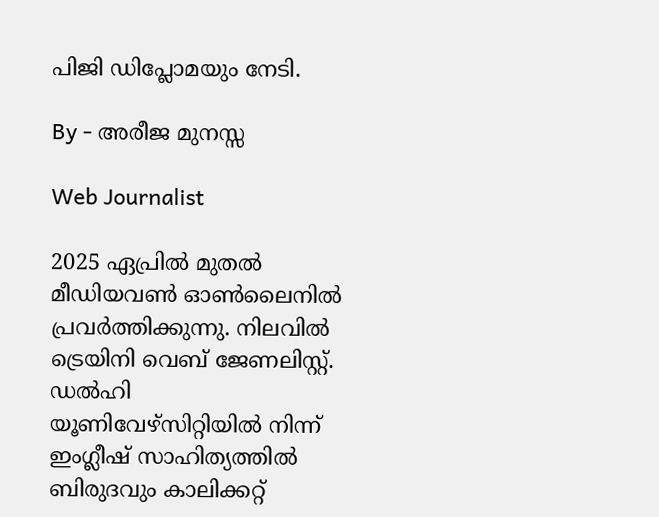പിജി ഡിപ്ലോമയും നേടി.

By - അരീജ മുനസ്സ

Web Journalist

2025 ഏപ്രിൽ മുതൽ മീഡിയവൺ ഓൺലൈനിൽ പ്രവർത്തിക്കുന്നു. നിലവിൽ ട്രെയിനി വെബ് ജേണലിസ്റ്റ്. ഡൽഹി യൂണിവേഴ്‌സിറ്റിയിൽ നിന്ന് ഇംഗ്ലീഷ് സാഹിത്യത്തിൽ ബിരുദവും കാലിക്കറ്റ്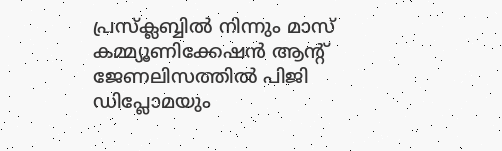പ്രസ്‌ക്ലബ്ബിൽ നിന്നും മാസ് കമ്മ്യൂണിക്കേഷൻ ആന്റ് ജേണലിസത്തിൽ പിജി ഡിപ്ലോമയും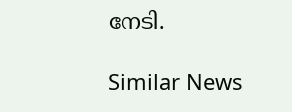നേടി.

Similar News